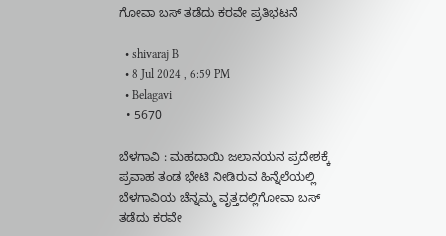ಗೋವಾ ಬಸ್ ತಡೆದು ಕರವೇ ಪ್ರತಿಭಟನೆ

  • shivaraj B
  • 8 Jul 2024 , 6:59 PM
  • Belagavi
  • 5670

ಬೆಳಗಾವಿ : ಮಹದಾಯಿ ಜಲಾನಯನ ಪ್ರದೇಶಕ್ಕೆ ಪ್ರವಾಹ ತಂಡ ಭೇಟಿ ನೀಡಿರುವ ಹಿನ್ನೆಲೆಯಲ್ಲಿ ಬೆಳಗಾವಿಯ ಚೆನ್ನಮ್ಮ ವೃತ್ತದಲ್ಲಿಗೋವಾ ಬಸ್ ತಡೆದು ಕರವೇ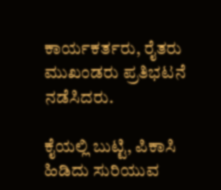ಕಾರ್ಯಕರ್ತರು, ರೈತರು ಮುಖಂಡರು ಪ್ರತಿಭಟನೆ  ನಡೆಸಿದರು.

ಕೈಯಲ್ಲಿ ಬುಟ್ಟಿ, ಪಿಕಾಸಿ ಹಿಡಿದು ಸುರಿಯುವ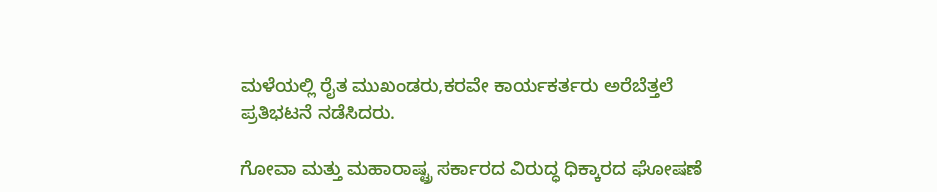ಮಳೆಯಲ್ಲಿ ರೈತ ಮುಖಂಡರು,ಕರವೇ ಕಾರ್ಯಕರ್ತರು ಅರೆಬೆತ್ತಲೆ ಪ್ರತಿಭಟನೆ ನಡೆಸಿದರು‌.

ಗೋವಾ ಮತ್ತು ಮಹಾರಾಷ್ಟ್ರ ಸರ್ಕಾರದ ವಿರುದ್ಧ ಧಿಕ್ಕಾರದ ಘೋಷಣೆ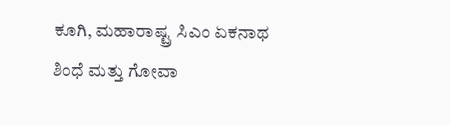ಕೂಗಿ, ಮಹಾರಾಷ್ಟ್ರ ಸಿಎಂ ಏಕನಾಥ ಶಿಂಧೆ ಮತ್ತು ಗೋವಾ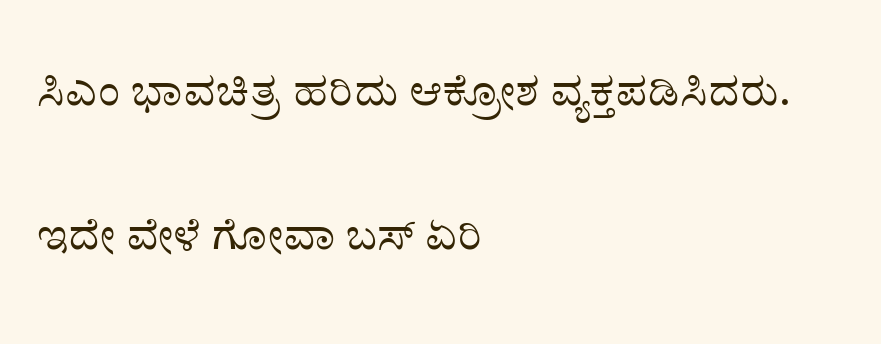ಸಿಎಂ ಭಾವಚಿತ್ರ ಹರಿದು ಆಕ್ರೋಶ ವ್ಯಕ್ತಪಡಿಸಿದರು.

ಇದೇ ವೇಳೆ ಗೋವಾ ಬಸ್ ಏರಿ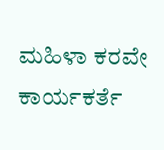ಮಹಿಳಾ ಕರವೇ ಕಾರ್ಯಕರ್ತೆ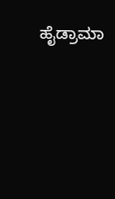ಹೈಡ್ರಾಮಾ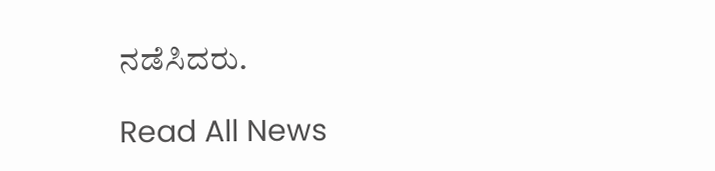ನಡೆಸಿದರು.

Read All News